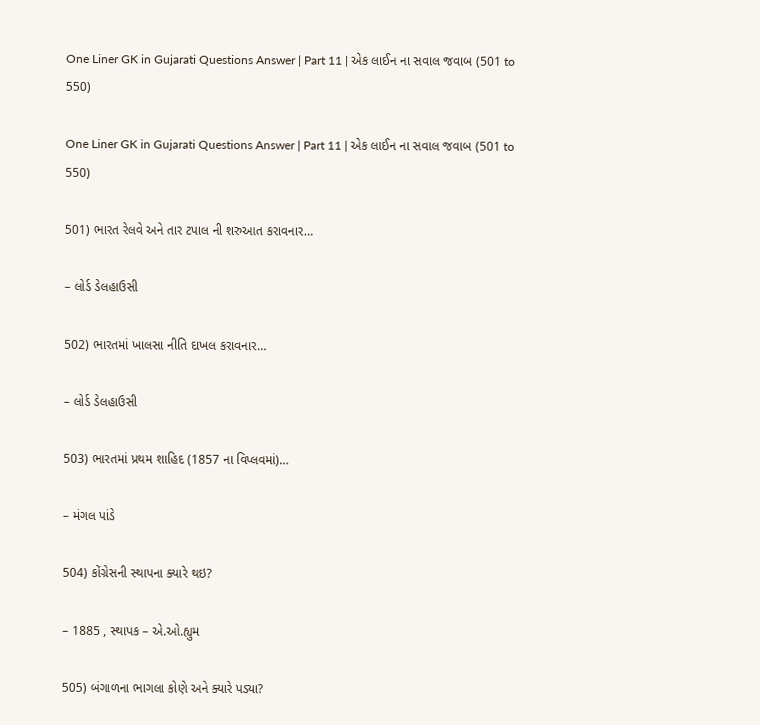One Liner GK in Gujarati Questions Answer | Part 11 | એક લાઈન ના સવાલ જવાબ (501 to 550)

One Liner GK in Gujarati Questions Answer | Part 11 | એક લાઈન ના સવાલ જવાબ (501 to 550)

501) ભારત રેલવે અને તાર ટપાલ ની શરુઆત કરાવનાર…

– લોર્ડ ડેલહાઉસી

502) ભારતમાં ખાલસા નીતિ દાખલ કરાવનાર…

– લોર્ડ ડેલહાઉસી

503) ભારતમાં પ્રથમ શાહિદ (1857 ના વિપ્લવમાં)…

– મંગલ પાંડે

504) કોંગ્રેસની સ્થાપના ક્યારે થઇ?

– 1885 , સ્થાપક – એ.ઓ.હ્યુમ

505) બંગાળના ભાગલા કોણે અને ક્યારે પડ્યા?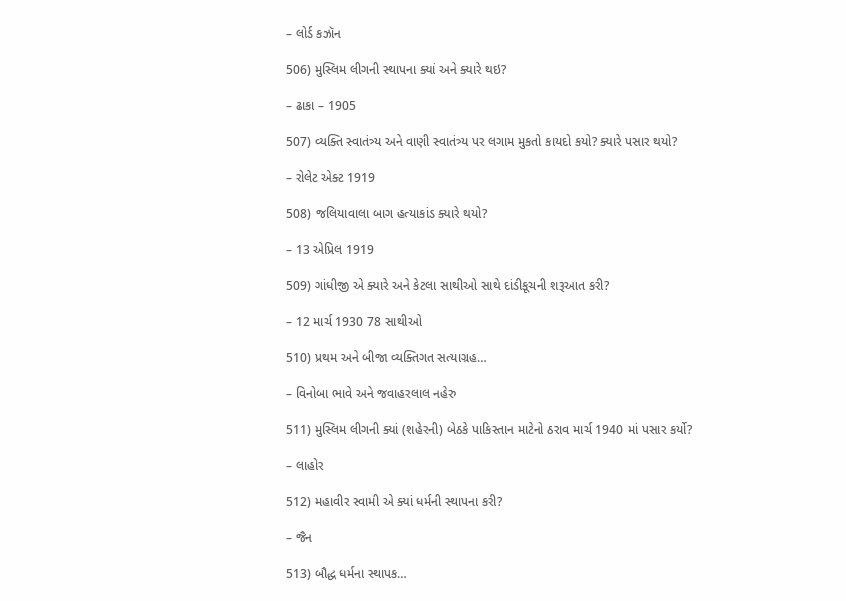– લોર્ડ કઝૉન

506) મુસ્લિમ લીગની સ્થાપના ક્યાં અને ક્યારે થઇ?

– ઢાકા – 1905

507) વ્યક્તિ સ્વાતંત્ર્ય અને વાણી સ્વાતંત્ર્ય પર લગામ મુકતો કાયદો કયો? ક્યારે પસાર થયો?

– રોલેટ એક્ટ 1919

508) જલિયાવાલા બાગ હત્યાકાંડ ક્યારે થયો?

– 13 એપ્રિલ 1919

509) ગાંધીજી એ ક્યારે અને કેટલા સાથીઓ સાથે દાંડીકૂચની શરૂઆત કરી?

– 12 માર્ચ 1930 78 સાથીઓ

510) પ્રથમ અને બીજા વ્યક્તિગત સત્યાગ્રહ…

– વિનોબા ભાવે અને જવાહરલાલ નહેરુ

511) મુસ્લિમ લીગની ક્યાં (શહેરની) બેઠકે પાકિસ્તાન માટેનો ઠરાવ માર્ચ 1940 માં પસાર કર્યો?

– લાહોર

512) મહાવીર સ્વામી એ ક્યાં ધર્મની સ્થાપના કરી?

– જૈન

513) બૌદ્ધ ધર્મના સ્થાપક…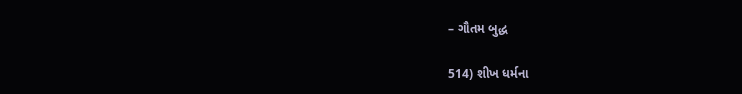– ગૌતમ બુદ્ધ

514) શીખ ધર્મના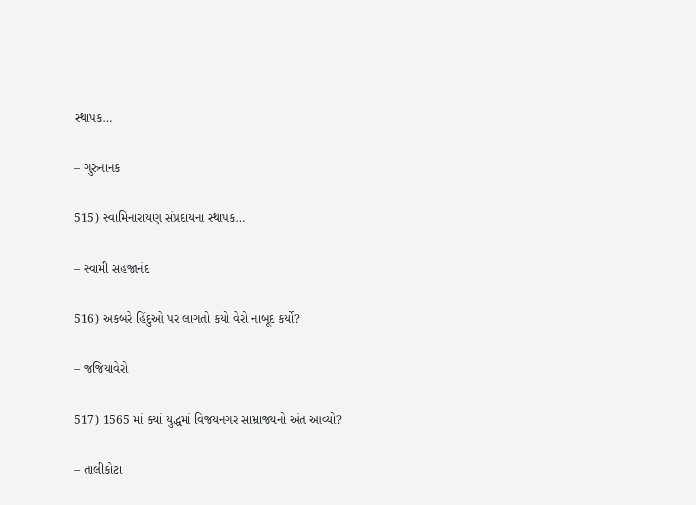સ્થાપક…

– ગુરુનાનક

515) સ્વામિનારાયણ સંપ્રદાયના સ્થાપક…

– સ્વામી સહજાનંદ

516) અકબરે હિંદુઓ પર લાગતો કયો વેરો નાબૂદ કર્યો?

– જજિયાવેરો

517) 1565 માં ક્યાં યુદ્ધમાં વિજયનગર સામ્રાજ્યનો અંત આવ્યો?

– તાલીકોટા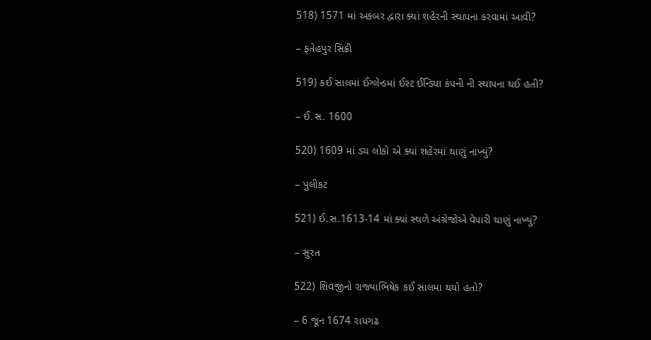518) 1571 માં અકબર દ્વારા ક્યાં શહેરની સ્થાપના કરવામાં આવી?

– ફતેહપુર સિક્રી

519) કઈ સાલમાં ઈંગ્લેન્ડમાં ઈસ્ટ ઈન્ડિયા કંપની ની સ્થાપના થઈ હતી?

– ઈ.સ. 1600

520) 1609 માં ડચ લોકો એ ક્યાં શહેરમાં થાણું નાખ્યું?

– પુલીકટ

521) ઈ.સ.1613-14 માં ક્યાં સ્થળે અંગ્રેજોએ વેપારી થાણું નાખ્યું?

– સુરત

522) શિવજીનો રાજ્યાભિષેક કઈ સાલમા થયો હતો?

– 6 જૂન 1674 રાયગઢ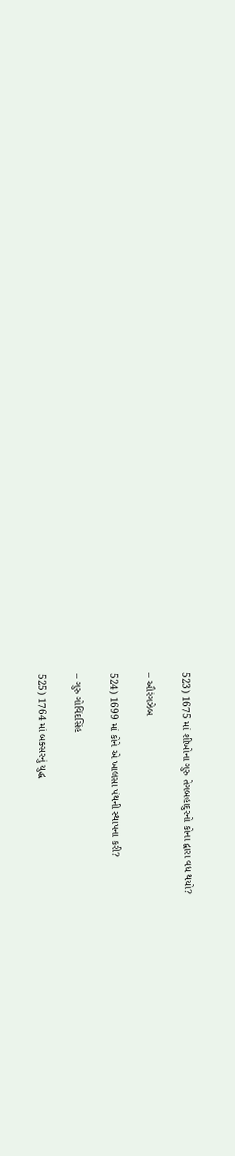523) 1675 માં શીખોના ગુરુ તેગબહાદુરનો કોના દ્વારા વધ થયો?

– ઔરંગઝેબ

524) 1699 માં કોને એ ખાલસા પંથની સ્થાપના કરી?

– ગુરુ ગોવિંદસિંહ

525) 1764 માં બક્સરનું યુદ્ધ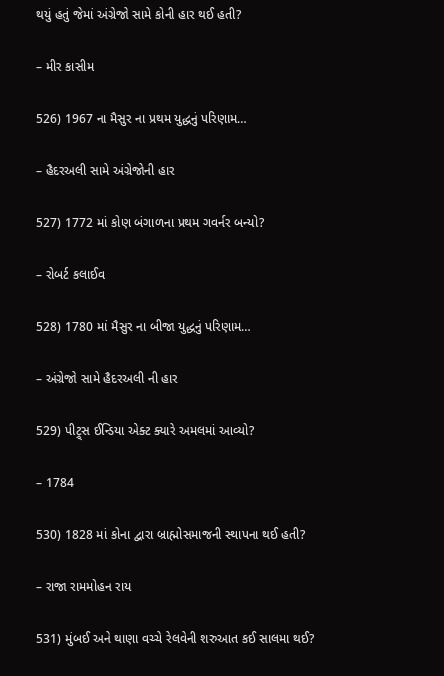થયું હતું જેમાં અંગ્રેજો સામે કોની હાર થઈ હતી?

– મીર કાસીમ

526) 1967 ના મૈસુર ના પ્રથમ યુદ્ધનું પરિણામ…

– હૈદરઅલી સામે અંગ્રેજોની હાર

527) 1772 માં કોણ બંગાળના પ્રથમ ગવર્નર બન્યો?

– રોબર્ટ કલાઈવ

528) 1780 માં મૈસુર ના બીજા યુદ્ધનું પરિણામ…

– અંગ્રેજો સામે હૈદરઅલી ની હાર

529) પીટ્ર્સ ઈન્ડિયા એક્ટ ક્યારે અમલમાં આવ્યો?

– 1784

530) 1828 માં કોના દ્વારા બ્રાહ્મોસમાજની સ્થાપના થઈ હતી?

– રાજા રામમોહન રાય

531) મુંબઈ અને થાણા વચ્ચે રેલવેની શરુઆત કઈ સાલમા થઈ?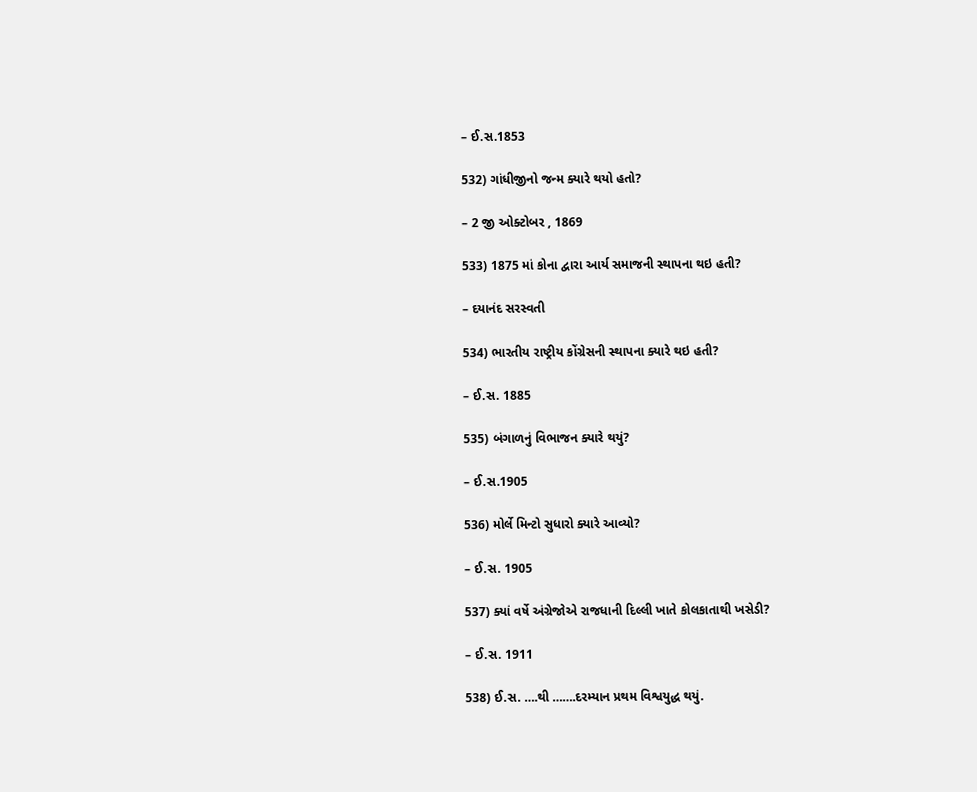– ઈ.સ.1853

532) ગાંધીજીનો જન્મ ક્યારે થયો હતો?

– 2 જી ઓક્ટોબર , 1869

533) 1875 માં કોના દ્વારા આર્ય સમાજની સ્થાપના થઇ હતી?

– દયાનંદ સરસ્વતી

534) ભારતીય રાષ્ટ્રીય કોંગ્રેસની સ્થાપના ક્યારે થઇ હતી?

– ઈ.સ. 1885

535) બંગાળનું વિભાજન ક્યારે થયું?

– ઈ.સ.1905

536) મોર્લે મિન્ટો સુધારો ક્યારે આવ્યો?

– ઈ.સ. 1905

537) ક્યાં વર્ષે અંગ્રેજોએ રાજધાની દિલ્લી ખાતે કોલકાતાથી ખસેડી?

– ઈ.સ. 1911

538) ઈ.સ. ….થી …….દરમ્યાન પ્રથમ વિશ્વયુદ્ધ થયું.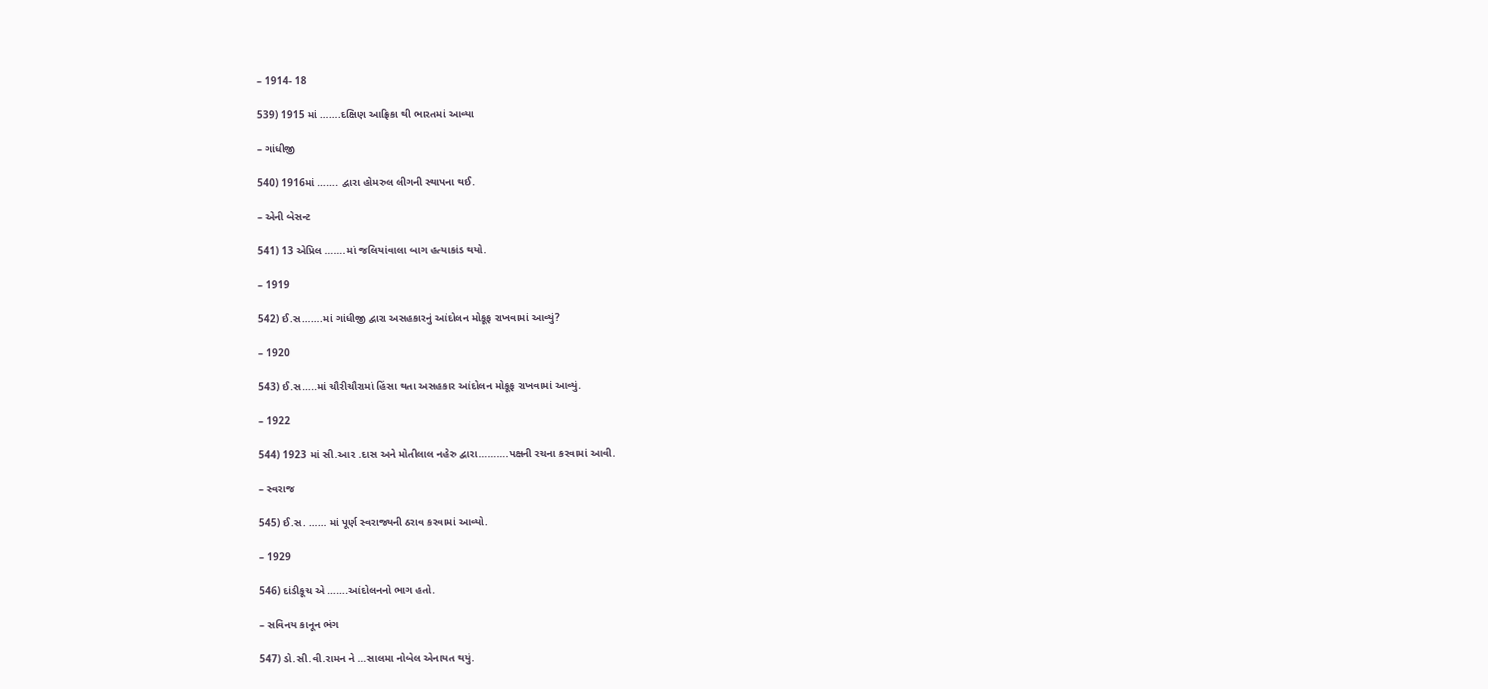– 1914- 18

539) 1915 માં …….દક્ષિણ આફ્રિકા થી ભારતમાં આવ્યા

– ગાંધીજી

540) 1916માં ……. દ્વારા હોમરુલ લીગની સ્થાપના થઈ.

– એની બેસન્ટ

541) 13 એપ્રિલ …….માં જલિયાંવાલા બાગ હત્યાકાંડ થયો.

– 1919

542) ઈ.સ…….માં ગાંધીજી દ્વારા અસહકારનું આંદોલન મોકૂફ રાખવામાં આવ્યું?

– 1920

543) ઈ.સ…..માં ચૌરીચૌરામાં હિંસા થતા અસહકાર આંદોલન મોકૂફ રાખવામાં આવ્યું.

– 1922

544) 1923 માં સી.આર .દાસ અને મોતીલાલ નહેરુ દ્વારા……….પક્ષની રચના કરવામાં આવી.

– સ્વરાજ

545) ઈ.સ. …… માં પૂર્ણ સ્વરાજ્યની ઠરાવ કરવામાં આવ્યો.

– 1929

546) દાંડીકૂચ એ …….આંદોલનનો ભાગ હતો.

– સવિનય કાનૂન ભંગ

547) ડો.સી.વી.રામન ને …સાલમા નોબેલ એનાયત થયું.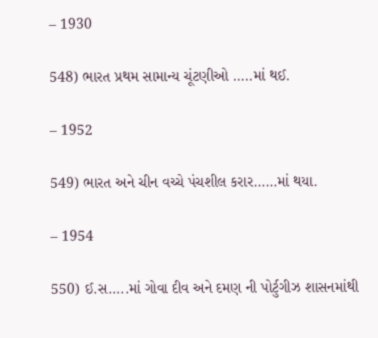– 1930

548) ભારત પ્રથમ સામાન્ય ચૂંટણીઓ …..માં થઈ.

– 1952

549) ભારત અને ચીન વચ્ચે પંચશીલ કરાર……માં થયા.

– 1954

550) ઈ.સ…..માં ગોવા દીવ અને દમણ ની પોર્ટુગીઝ શાસનમાંથી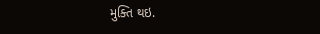મુક્તિ થઇ.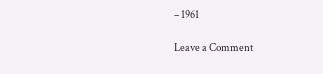– 1961

Leave a Comment